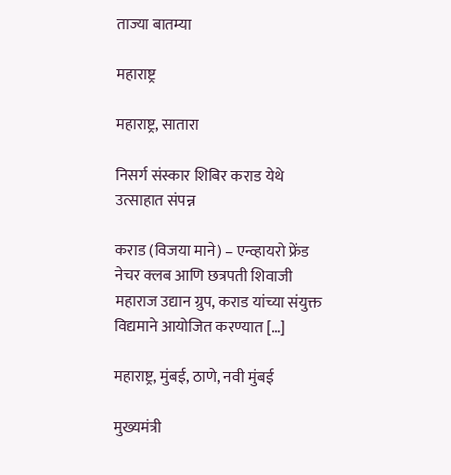ताज्या बातम्या

महाराष्ट्र

महाराष्ट्र, सातारा

निसर्ग संस्कार शिबिर कराड येथे उत्साहात संपन्न

कराड (विजया माने) – एन्व्हायरो फ्रेंड नेचर क्लब आणि छत्रपती शिवाजी महाराज उद्यान ग्रुप, कराड यांच्या संयुक्त विद्यमाने आयोजित करण्यात […]

महाराष्ट्र, मुंबई, ठाणे, नवी मुंबई

मुख्यमंत्री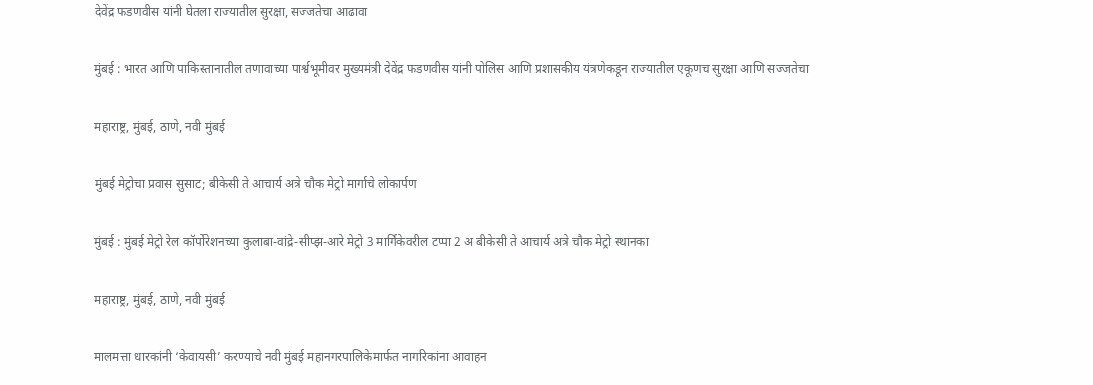देवेंद्र फडणवीस यांनी घेतला राज्यातील सुरक्षा, सज्जतेचा आढावा

मुंबई : भारत आणि पाकिस्तानातील तणावाच्या पार्श्वभूमीवर मुख्यमंत्री देवेंद्र फडणवीस यांनी पोलिस आणि प्रशासकीय यंत्रणेकडून राज्यातील एकूणच सुरक्षा आणि सज्जतेचा

महाराष्ट्र, मुंबई, ठाणे, नवी मुंबई

मुंबई मेट्रोचा प्रवास सुसाट; बीकेसी ते आचार्य अत्रे चौक मेट्रो मार्गाचे लोकार्पण

मुंबई : मुंबई मेट्रो रेल कॉर्पोरेशनच्या कुलाबा-वांद्रे-सीप्झ-आरे मेट्रो 3 मार्गिकेवरील टप्पा 2 अ बीकेसी ते आचार्य अत्रे चौक मेट्रो स्थानका

महाराष्ट्र, मुंबई, ठाणे, नवी मुंबई

मालमत्ता धारकांनी ‘केवायसी’ करण्याचे नवी मुंबई महानगरपालिकेमार्फत नागरिकांना आवाहन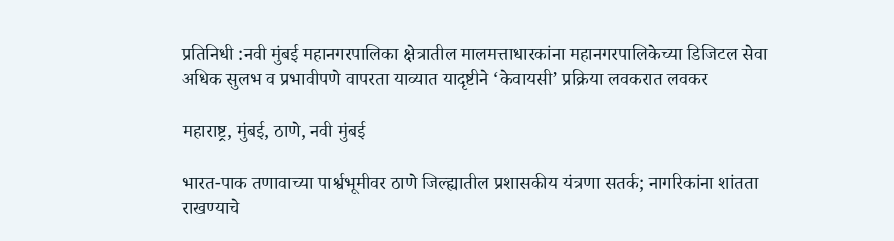प्रतिनिधी :नवी मुंबई महानगरपालिका क्षेत्रातील मालमत्ताधारकांना महानगरपालिकेच्या डिजिटल सेवा अधिक सुलभ व प्रभावीपणे वापरता याव्यात यादृष्टीने ‘केवायसी’ प्रक्रिया लवकरात लवकर

महाराष्ट्र, मुंबई, ठाणे, नवी मुंबई

भारत-पाक तणावाच्या पार्श्वभूमीवर ठाणे जिल्ह्यातील प्रशासकीय यंत्रणा सतर्क; नागरिकांना शांतता राखण्याचे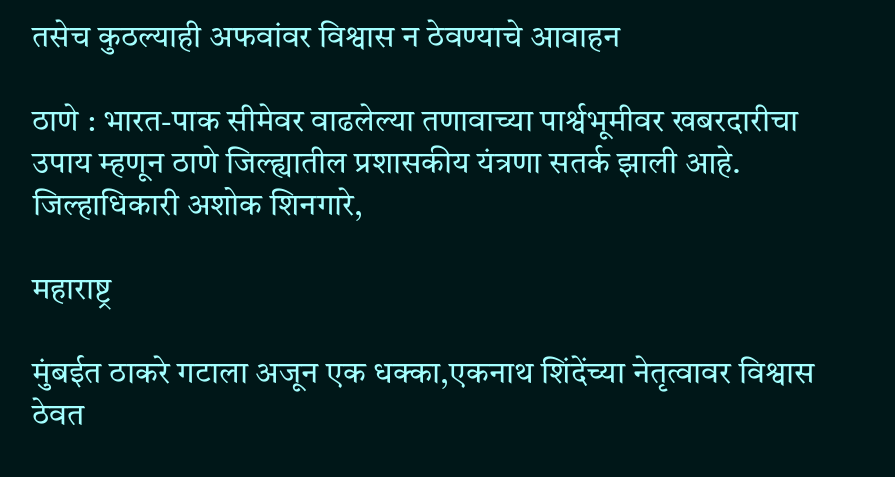तसेच कुठल्याही अफवांवर विश्वास न ठेवण्याचे आवाहन

ठाणे : भारत-पाक सीमेवर वाढलेल्या तणावाच्या पार्श्वभूमीवर खबरदारीचा उपाय म्हणून ठाणे जिल्ह्यातील प्रशासकीय यंत्रणा सतर्क झाली आहे. जिल्हाधिकारी अशोक शिनगारे,

महाराष्ट्र

मुंबईत ठाकरे गटाला अजून एक धक्का,एकनाथ शिंदेंच्या नेतृत्वावर विश्वास ठेवत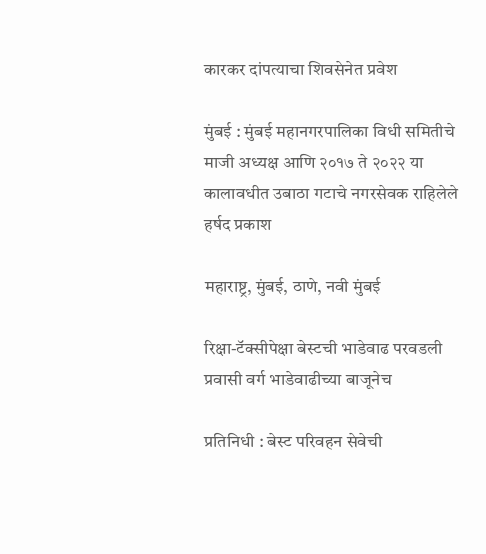कारकर दांपत्याचा शिवसेनेत प्रवेश

मुंबई : मुंबई महानगरपालिका विधी समितीचे माजी अध्यक्ष आणि २०१७ ते २०२२ या कालावधीत उबाठा गटाचे नगरसेवक राहिलेले हर्षद प्रकाश

महाराष्ट्र, मुंबई, ठाणे, नवी मुंबई

रिक्षा-टॅक्सीपेक्षा बेस्टची भाडेवाढ परवडली प्रवासी वर्ग भाडेवाढीच्या बाजूनेच

प्रतिनिधी : बेस्ट परिवहन सेवेची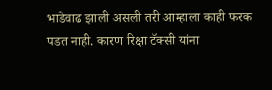भाडेवाढ झाली असली तरी आम्हाला काही फरक पडत नाही. कारण रिक्षा टॅक्सी यांना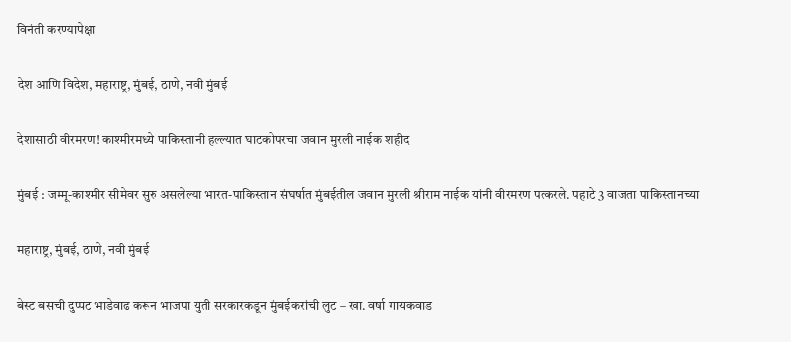विनंती करण्यापेक्षा

देश आणि विदेश, महाराष्ट्र, मुंबई, ठाणे, नवी मुंबई

देशासाठी वीरमरण! काश्मीरमध्ये पाकिस्तानी हल्ल्यात घाटकोपरचा जवान मुरली नाईक शहीद

मुंबई : जम्मू-काश्मीर सीमेवर सुरु असलेल्या भारत-पाकिस्तान संघर्षात मुंबईतील जवान मुरली श्रीराम नाईक यांनी वीरमरण पत्करले. पहाटे 3 वाजता पाकिस्तानच्या

महाराष्ट्र, मुंबई, ठाणे, नवी मुंबई

बेस्ट बसची दुप्पट भाडेवाढ करून भाजपा युती सरकारकडून मुंबईकरांची लुट – खा. वर्षा गायकवाड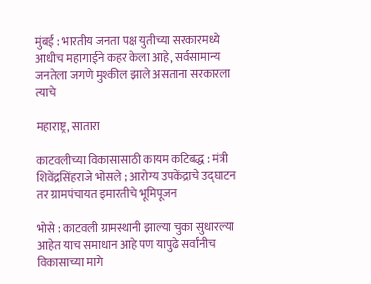मुंबई : भारतीय जनता पक्ष युतीच्या सरकारमध्ये आधीच महागाईने कहर केला आहे, सर्वसामान्य जनतेला जगणे मुश्कील झाले असताना सरकारला त्याचे

महाराष्ट्र, सातारा

काटवलीच्या विकासासाठी कायम कटिबद्ध : मंत्री शिवेंद्रसिंहराजे भोसले ; आरोग्य उपकेंद्राचे उद्घाटन तर ग्रामपंचायत इमारतीचे भूमिपूजन

भोसे : काटवली ग्रामस्थानी झाल्या चुका सुधारल्या आहेत याच समाधान आहे पण यापुढे सर्वांनीच विकासाच्या मागे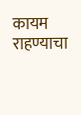कायम राहण्याचा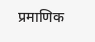प्रमाणिक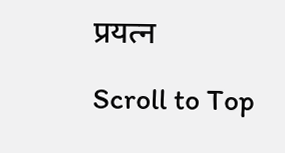प्रयत्न

Scroll to Top